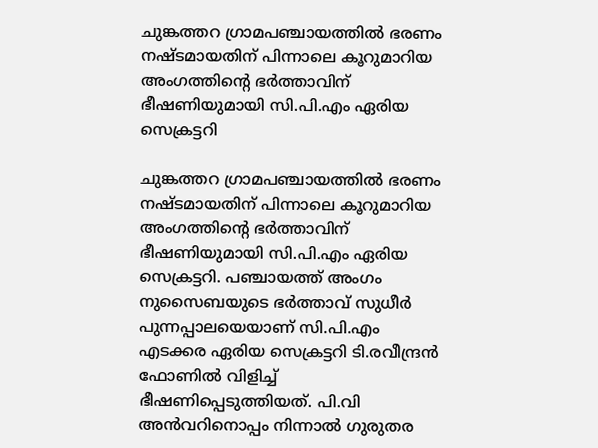ചുങ്കത്തറ ഗ്രാമപഞ്ചായത്തിൽ ഭരണം നഷ്ടമായതിന് പിന്നാലെ കൂറുമാറിയ അംഗത്തിന്റെ ഭർത്താവിന് ഭീഷണിയുമായി സി.പി.എം ഏരിയ സെക്രട്ടറി

ചുങ്കത്തറ ഗ്രാമപഞ്ചായത്തിൽ ഭരണം നഷ്ടമായതിന് പിന്നാലെ കൂറുമാറിയ അംഗത്തിന്റെ ഭർത്താവിന് ഭീഷണിയുമായി സി.പി.എം ഏരിയ സെക്രട്ടറി. പഞ്ചായത്ത് അംഗം നുസൈബയുടെ ഭർത്താവ് സുധീര്‍ പുന്നപ്പാലയെയാണ് സി.പി.എം എടക്കര ഏരിയ സെക്രട്ടറി ടി.രവീന്ദ്രൻ ഫോണിൽ വിളിച്ച് ഭീഷണിപ്പെടുത്തിയത്. പി.വി അൻവറിനൊപ്പം നിന്നാൽ ഗുരുതര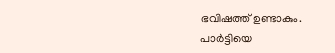ഭവിഷത്ത് ഉണ്ടാകും. പാർട്ടിയെ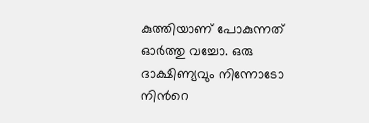കുത്തിയാണ് പോകുന്നത് ഓർത്തു വച്ചോ. ഒരു ദാക്ഷിണ്യവും നിന്നോടോ നിന്‍റെ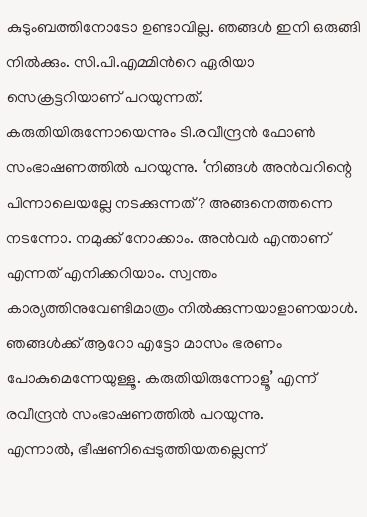കുടുംബത്തിനോടോ ഉണ്ടാവില്ല. ഞങ്ങൾ ഇനി ഒരുങ്ങി നിൽക്കും. സി.പി.എമ്മിന്‍റെ ഏരിയാ സെക്രട്ടറിയാണ് പറയുന്നത്. കരുതിയിരുന്നോയെന്നും ടി.രവീന്ദ്രൻ ഫോണ്‍ സംഭാഷണത്തില്‍ പറയുന്നു. ‘നിങ്ങൾ അൻവറിന്റെ പിന്നാലെയല്ലേ നടക്കുന്നത്? അങ്ങനെത്തന്നെ നടന്നോ. നമുക്ക് നോക്കാം. അൻവർ എന്താണ് എന്നത് എനിക്കറിയാം. സ്വന്തം കാര്യത്തിനുവേണ്ടിമാത്രം നിൽക്കുന്നയാളാണയാൾ. ഞങ്ങൾക്ക് ആറോ എട്ടോ മാസം ഭരണം പോകുമെന്നേയുള്ളൂ. കരുതിയിരുന്നോളൂ’ എന്ന് രവീന്ദ്രൻ സംഭാഷണത്തിൽ പറയുന്നു.                  എന്നാൽ, ഭീഷണിപ്പെടുത്തിയതല്ലെന്ന്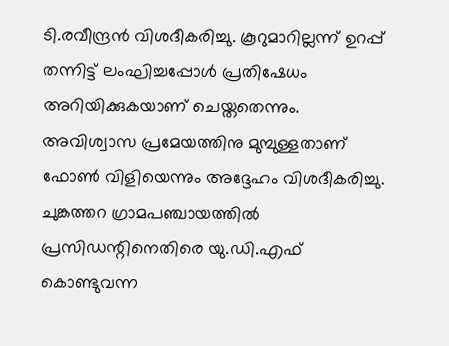ടി.രവീന്ദ്രൻ വിശദീകരിച്ചു. കൂറുമാറില്ലന്ന് ഉറപ്പ് തന്നിട്ട് ലംഘിച്ചപ്പോൾ പ്രതിഷേധം അറിയിക്കുകയാണ് ചെയ്തതെന്നും. അവിശ്വാസ പ്രമേയത്തിനു മുമ്പുള്ളതാണ് ഫോൺ വിളിയെന്നും അദ്ദേഹം വിശദീകരിച്ചു. ചുങ്കത്തറ ഗ്രാമപഞ്ചായത്തില്‍ പ്രസിഡന്റിനെതിരെ യു.ഡി.എഫ് കൊണ്ടുവന്ന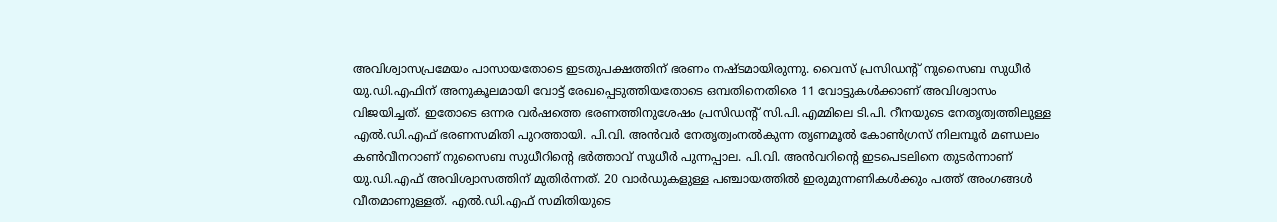അവിശ്വാസപ്രമേയം പാസായതോടെ ഇടതുപക്ഷത്തിന് ഭരണം നഷ്ടമായിരുന്നു. വൈസ് പ്രസിഡന്റ് നുസൈബ സുധീര്‍ യു.ഡി.എഫിന് അനുകൂലമായി വോട്ട് രേഖപ്പെടുത്തിയതോടെ ഒമ്പതിനെതിരെ 11 വോട്ടുകള്‍ക്കാണ് അവിശ്വാസം വിജയിച്ചത്. ഇതോടെ ഒന്നര വര്‍ഷത്തെ ഭരണത്തിനുശേഷം പ്രസിഡന്റ് സി.പി.എമ്മിലെ ടി.പി. റീനയുടെ നേതൃത്വത്തിലുള്ള എല്‍.ഡി.എഫ് ഭരണസമിതി പുറത്തായി. പി.വി. അന്‍വർ നേതൃത്വംനൽകുന്ന തൃണമൂല്‍ കോണ്‍ഗ്രസ് നിലമ്പൂര്‍ മണ്ഡലം കണ്‍വീനറാണ് നുസൈബ സുധീറിന്റെ ഭർത്താവ് സുധീര്‍ പുന്നപ്പാല. പി.വി. അന്‍വറിന്റെ ഇടപെടലിനെ തുടര്‍ന്നാണ് യു.ഡി.എഫ് അവിശ്വാസത്തിന് മുതിര്‍ന്നത്. 20 വാര്‍ഡുകളുള്ള പഞ്ചായത്തില്‍ ഇരുമുന്നണികള്‍ക്കും പത്ത് അംഗങ്ങള്‍ വീതമാണുള്ളത്. എല്‍.ഡി.എഫ് സമിതിയുടെ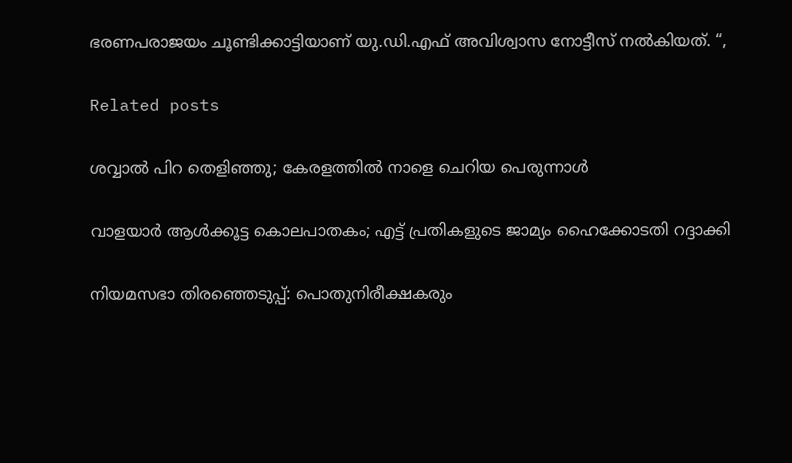ഭരണപരാജയം ചൂണ്ടിക്കാട്ടിയാണ് യു.ഡി.എഫ് അവിശ്വാസ നോട്ടീസ് നല്‍കിയത്. “,

Related posts

ശവ്വാല്‍ പിറ തെളിഞ്ഞു; കേരളത്തില്‍ നാളെ ചെറിയ പെരുന്നാൾ

വാളയാര്‍ ആള്‍ക്കൂട്ട കൊലപാതകം; എട്ട് പ്രതികളുടെ ജാമ്യം ഹൈക്കോടതി റദ്ദാക്കി

നിയമസഭാ തിരഞ്ഞെടുപ്പ്: പൊതുനിരീക്ഷകരും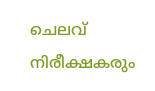ചെലവ് നിരീക്ഷകരും